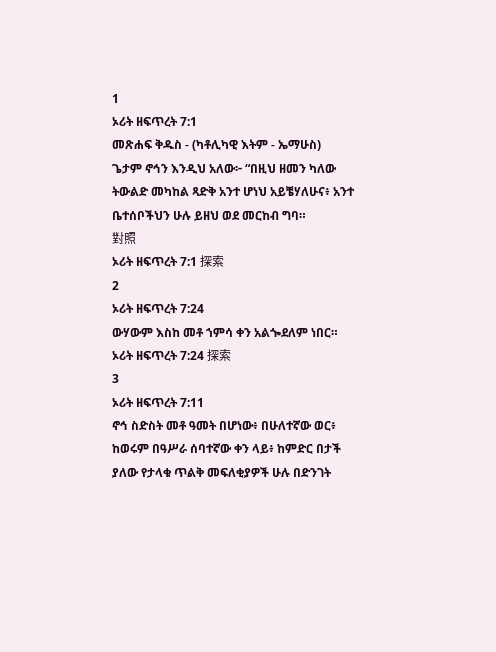1
ኦሪት ዘፍጥረት 7:1
መጽሐፍ ቅዱስ - (ካቶሊካዊ እትም - ኤማሁስ)
ጌታም ኖኅን እንዲህ አለው፦ “በዚህ ዘመን ካለው ትውልድ መካከል ጻድቅ አንተ ሆነህ አይቼሃለሁና፥ አንተ ቤተሰቦችህን ሁሉ ይዘህ ወደ መርከብ ግባ።
對照
ኦሪት ዘፍጥረት 7:1 探索
2
ኦሪት ዘፍጥረት 7:24
ውሃውም እስከ መቶ ኀምሳ ቀን አልጐደለም ነበር።
ኦሪት ዘፍጥረት 7:24 探索
3
ኦሪት ዘፍጥረት 7:11
ኖኅ ስድስት መቶ ዓመት በሆነው፥ በሁለተኛው ወር፥ ከወሩም በዓሥራ ሰባተኛው ቀን ላይ፥ ከምድር በታች ያለው የታላቁ ጥልቅ መፍለቂያዎች ሁሉ በድንገት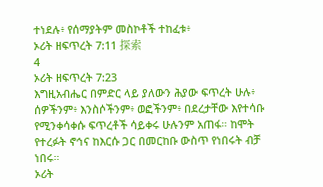ተነደሉ፥ የሰማያትም መስኮቶች ተከፈቱ፥
ኦሪት ዘፍጥረት 7:11 探索
4
ኦሪት ዘፍጥረት 7:23
እግዚአብሔር በምድር ላይ ያለውን ሕያው ፍጥረት ሁሉ፥ ሰዎችንም፥ እንስሶችንም፥ ወፎችንም፥ በደረታቸው እየተሳቡ የሚንቀሳቀሱ ፍጥረቶች ሳይቀሩ ሁሉንም አጠፋ። ከሞት የተረፉት ኖኅና ከእርሱ ጋር በመርከቡ ውስጥ የነበሩት ብቻ ነበሩ።
ኦሪት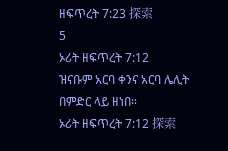ዘፍጥረት 7:23 探索
5
ኦሪት ዘፍጥረት 7:12
ዝናቡም አርባ ቀንና አርባ ሌሊት በምድር ላይ ዘነበ።
ኦሪት ዘፍጥረት 7:12 探索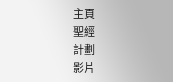主頁
聖經
計劃
影片